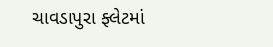ચાવડાપુરા ફ્લેટમાં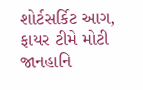શોર્ટસર્કિટ આગ, ફાયર ટીમે મોટી જાનહાનિ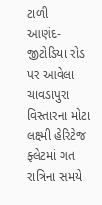ટાળી
આણંદ-જીટોડિયા રોડ પર આવેલા ચાવડાપુરા વિસ્તારના મોટા લક્ષ્મી હેરિટેજ ફ્લેટમાં ગત રાત્રિના સમયે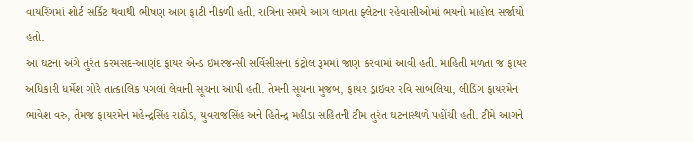વાયરિંગમાં શોર્ટ સર્કિટ થવાથી ભીષણ આગ ફાટી નીકળી હતી. રાત્રિના સમયે આગ લાગતા ફ્લેટના રહેવાસીઓમાં ભયનો માહોલ સર્જાયો હતો.
આ ઘટના અંગે તુરંત કરમસદ-આણંદ ફાયર એન્ડ ઇમરજન્સી સર્વિસીસના કંટ્રોલ રૂમમાં જાણ કરવામાં આવી હતી. માહિતી મળતા જ ફાયર અધિકારી ધર્મેશ ગોરે તાત્કાલિક પગલાં લેવાની સૂચના આપી હતી. તેમની સૂચના મુજબ, ફાયર ડ્રાઇવર રવિ સાબલિયા, લીડિંગ ફાયરમેન ભાવેશ વરુ, તેમજ ફાયરમેન મહેન્દ્રસિંહ રાઠોડ, યુવરાજસિંહ અને હિતેન્દ્ર મહીડા સહિતની ટીમ તુરંત ઘટનાસ્થળે પહોંચી હતી. ટીમે આગને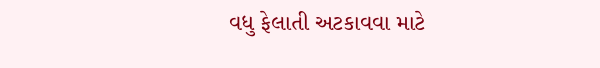વધુ ફેલાતી અટકાવવા માટે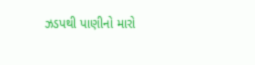ઝડપથી પાણીનો મારો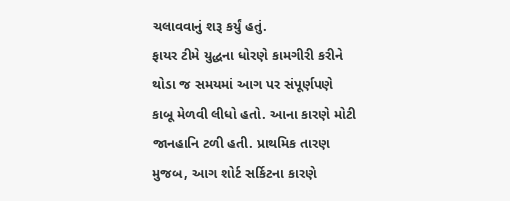ચલાવવાનું શરૂ કર્યું હતું.
ફાયર ટીમે યુદ્ધના ધોરણે કામગીરી કરીને થોડા જ સમયમાં આગ પર સંપૂર્ણપણે કાબૂ મેળવી લીધો હતો. આના કારણે મોટી જાનહાનિ ટળી હતી. પ્રાથમિક તારણ મુજબ, આગ શોર્ટ સર્કિટના કારણે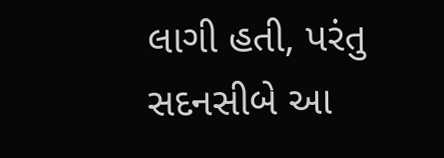લાગી હતી, પરંતુ સદનસીબે આ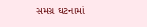સમગ્ર ઘટનામાં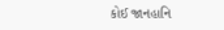કોઈ જાનહાનિ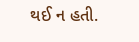થઈ ન હતી.